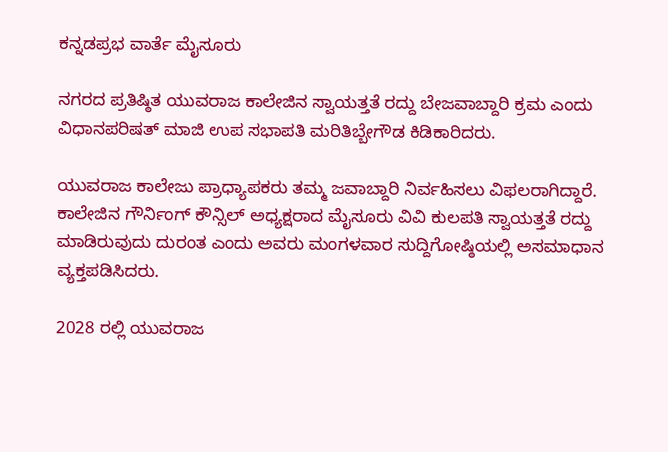ಕನ್ನಡಪ್ರಭ ವಾರ್ತೆ ಮೈಸೂರು

ನಗರದ ಪ್ರತಿಷ್ಠಿತ ಯುವರಾಜ ಕಾಲೇಜಿನ ಸ್ವಾಯತ್ತತೆ ರದ್ದು ಬೇಜವಾಬ್ದಾರಿ ಕ್ರಮ ಎಂದು ವಿಧಾನಪರಿಷತ್ ಮಾಜಿ ಉಪ ಸಭಾಪತಿ ಮರಿತಿಬ್ಬೇಗೌಡ ಕಿಡಿಕಾರಿದರು.

ಯುವರಾಜ ಕಾಲೇಜು ಪ್ರಾಧ್ಯಾಪಕರು ತಮ್ಮ ಜವಾಬ್ದಾರಿ ನಿರ್ವಹಿಸಲು ವಿಫಲರಾಗಿದ್ದಾರೆ. ಕಾಲೇಜಿನ ಗೌರ್ನಿಂಗ್ ಕೌನ್ಸಿಲ್ ಅಧ್ಯಕ್ಷರಾದ ಮೈಸೂರು ವಿವಿ ಕುಲಪತಿ ಸ್ವಾಯತ್ತತೆ ರದ್ದು ಮಾಡಿರುವುದು ದುರಂತ ಎಂದು ಅವರು ಮಂಗಳವಾರ ಸುದ್ದಿಗೋಷ್ಠಿಯಲ್ಲಿ ಅಸಮಾಧಾನ ವ್ಯಕ್ತಪಡಿಸಿದರು.

2028 ರಲ್ಲಿ ಯುವರಾಜ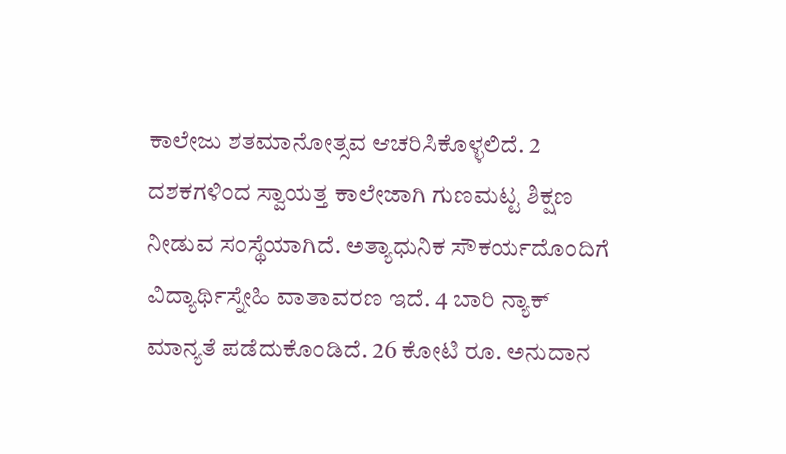ಕಾಲೇಜು ಶತಮಾನೋತ್ಸವ ಆಚರಿಸಿಕೊಳ್ಳಲಿದೆ. 2 ದಶಕಗಳಿಂದ ಸ್ವಾಯತ್ತ ಕಾಲೇಜಾಗಿ ಗುಣಮಟ್ಟ ಶಿಕ್ಷಣ ನೀಡುವ ಸಂಸ್ಥೆಯಾಗಿದೆ. ಅತ್ಯಾಧುನಿಕ ಸೌಕರ್ಯದೊಂದಿಗೆ ವಿದ್ಯಾರ್ಥಿಸ್ನೇಹಿ ವಾತಾವರಣ ಇದೆ. 4 ಬಾರಿ ನ್ಯಾಕ್ ಮಾನ್ಯತೆ ಪಡೆದುಕೊಂಡಿದೆ. 26 ಕೋಟಿ ರೂ. ಅನುದಾನ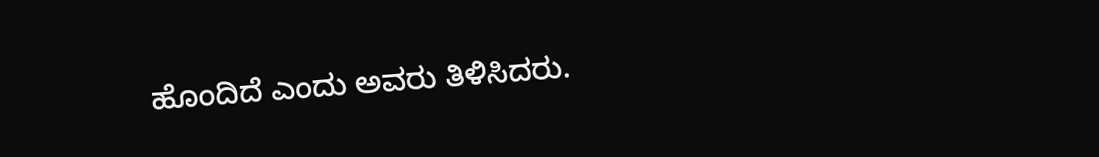ಹೊಂದಿದೆ ಎಂದು ಅವರು ತಿಳಿಸಿದರು.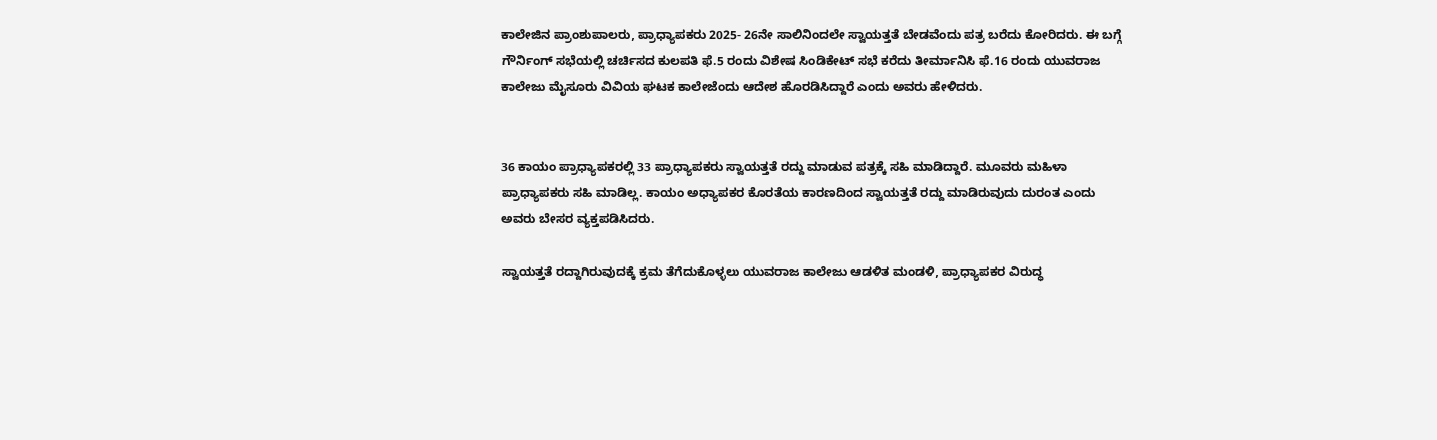ಕಾಲೇಜಿನ ಪ್ರಾಂಶುಪಾಲರು, ಪ್ರಾಧ್ಯಾಪಕರು 2025- 26ನೇ ಸಾಲಿನಿಂದಲೇ ಸ್ವಾಯತ್ತತೆ ಬೇಡವೆಂದು ಪತ್ರ ಬರೆದು ಕೋರಿದರು. ಈ ಬಗ್ಗೆ ಗೌರ್ನಿಂಗ್ ಸಭೆಯಲ್ಲಿ ಚರ್ಚಿಸದ ಕುಲಪತಿ ಫೆ.5 ರಂದು ವಿಶೇಷ ಸಿಂಡಿಕೇಟ್ ಸಭೆ ಕರೆದು ತೀರ್ಮಾನಿಸಿ ಫೆ.16 ರಂದು ಯುವರಾಜ ಕಾಲೇಜು ಮೈಸೂರು ವಿವಿಯ ಘಟಕ ಕಾಲೇಜೆಂದು ಆದೇಶ ಹೊರಡಿಸಿದ್ದಾರೆ ಎಂದು ಅವರು ಹೇಳಿದರು.


36 ಕಾಯಂ ಪ್ರಾಧ್ಯಾಪಕರಲ್ಲಿ 33 ಪ್ರಾಧ್ಯಾಪಕರು ಸ್ವಾಯತ್ತತೆ ರದ್ದು ಮಾಡುವ ಪತ್ರಕ್ಕೆ ಸಹಿ ಮಾಡಿದ್ದಾರೆ. ಮೂವರು ಮಹಿಳಾ ಪ್ರಾಧ್ಯಾಪಕರು ಸಹಿ ಮಾಡಿಲ್ಲ. ಕಾಯಂ ಅಧ್ಯಾಪಕರ ಕೊರತೆಯ ಕಾರಣದಿಂದ ಸ್ವಾಯತ್ತತೆ ರದ್ದು ಮಾಡಿರುವುದು ದುರಂತ ಎಂದು ಅವರು ಬೇಸರ ವ್ಯಕ್ತಪಡಿಸಿದರು.

ಸ್ವಾಯತ್ತತೆ ರದ್ದಾಗಿರುವುದಕ್ಕೆ ಕ್ರಮ ತೆಗೆದುಕೊಳ್ಳಲು ಯುವರಾಜ ಕಾಲೇಜು ಆಡಳಿತ ಮಂಡಳಿ, ಪ್ರಾಧ್ಯಾಪಕರ ವಿರುದ್ಧ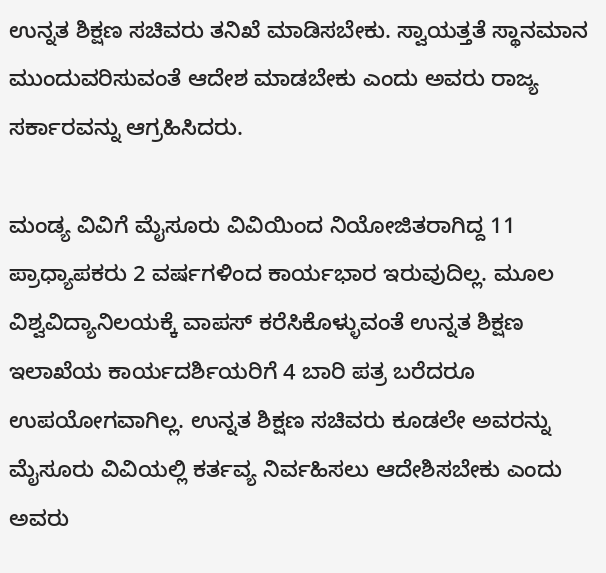ಉನ್ನತ ಶಿಕ್ಷಣ ಸಚಿವರು ತನಿಖೆ ಮಾಡಿಸಬೇಕು. ಸ್ವಾಯತ್ತತೆ ಸ್ಥಾನಮಾನ ಮುಂದುವರಿಸುವಂತೆ ಆದೇಶ ಮಾಡಬೇಕು ಎಂದು ಅವರು ರಾಜ್ಯ ಸರ್ಕಾರವನ್ನು ಆಗ್ರಹಿಸಿದರು.

ಮಂಡ್ಯ ವಿವಿಗೆ ಮೈಸೂರು ವಿವಿಯಿಂದ ನಿಯೋಜಿತರಾಗಿದ್ದ 11 ಪ್ರಾಧ್ಯಾಪಕರು 2 ವರ್ಷಗಳಿಂದ ಕಾರ್ಯಭಾರ ಇರುವುದಿಲ್ಲ. ಮೂಲ ವಿಶ್ವವಿದ್ಯಾನಿಲಯಕ್ಕೆ ವಾಪಸ್ ಕರೆಸಿಕೊಳ್ಳುವಂತೆ ಉನ್ನತ ಶಿಕ್ಷಣ ಇಲಾಖೆಯ ಕಾರ್ಯದರ್ಶಿಯರಿಗೆ 4 ಬಾರಿ ಪತ್ರ ಬರೆದರೂ ಉಪಯೋಗವಾಗಿಲ್ಲ. ಉನ್ನತ ಶಿಕ್ಷಣ ಸಚಿವರು ಕೂಡಲೇ ಅವರನ್ನು ಮೈಸೂರು ವಿವಿಯಲ್ಲಿ ಕರ್ತವ್ಯ ನಿರ್ವಹಿಸಲು ಆದೇಶಿಸಬೇಕು ಎಂದು ಅವರು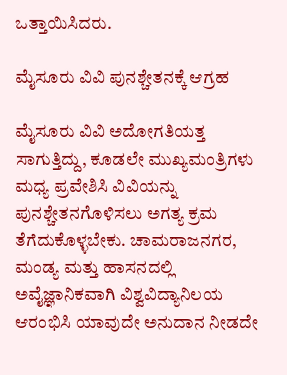ಒತ್ತಾಯಿಸಿದರು.

ಮೈಸೂರು ವಿವಿ ಪುನಶ್ಚೇತನಕ್ಕೆ ಆಗ್ರಹ

ಮೈಸೂರು ವಿವಿ ಅದೋಗತಿಯತ್ತ ಸಾಗುತ್ತಿದ್ದು, ಕೂಡಲೇ ಮುಖ್ಯಮಂತ್ರಿಗಳು ಮಧ್ಯ ಪ್ರವೇಶಿಸಿ ವಿವಿಯನ್ನು ಪುನಶ್ಚೇತನಗೊಳಿಸಲು ಅಗತ್ಯ ಕ್ರಮ ತೆಗೆದುಕೊಳ್ಳಬೇಕು. ಚಾಮರಾಜನಗರ, ಮಂಡ್ಯ ಮತ್ತು ಹಾಸನದಲ್ಲಿ ಅವೈಜ್ಞಾನಿಕವಾಗಿ ವಿಶ್ವವಿದ್ಯಾನಿಲಯ ಆರಂಭಿಸಿ ಯಾವುದೇ ಅನುದಾನ ನೀಡದೇ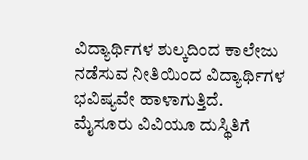ವಿದ್ಯಾರ್ಥಿಗಳ ಶುಲ್ಕದಿಂದ ಕಾಲೇಜು ನಡೆಸುವ ನೀತಿಯಿಂದ ವಿದ್ಯಾರ್ಥಿಗಳ ಭವಿಷ್ಯವೇ ಹಾಳಾಗುತ್ತಿದೆ. ಮೈಸೂರು ವಿವಿಯೂ ದುಸ್ಥಿತಿಗೆ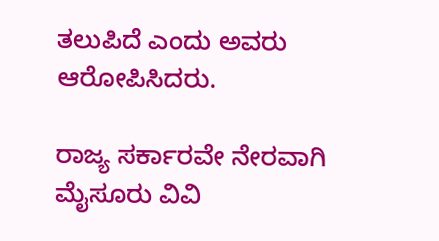ತಲುಪಿದೆ ಎಂದು ಅವರು ಆರೋಪಿಸಿದರು.

ರಾಜ್ಯ ಸರ್ಕಾರವೇ ನೇರವಾಗಿ ಮೈಸೂರು ವಿವಿ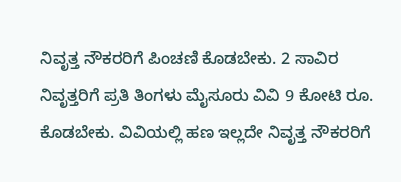ನಿವೃತ್ತ ನೌಕರರಿಗೆ ಪಿಂಚಣಿ ಕೊಡಬೇಕು. 2 ಸಾವಿರ ನಿವೃತ್ತರಿಗೆ ಪ್ರತಿ ತಿಂಗಳು ಮೈಸೂರು ವಿವಿ 9 ಕೋಟಿ ರೂ. ಕೊಡಬೇಕು. ವಿವಿಯಲ್ಲಿ ಹಣ ಇಲ್ಲದೇ ನಿವೃತ್ತ ನೌಕರರಿಗೆ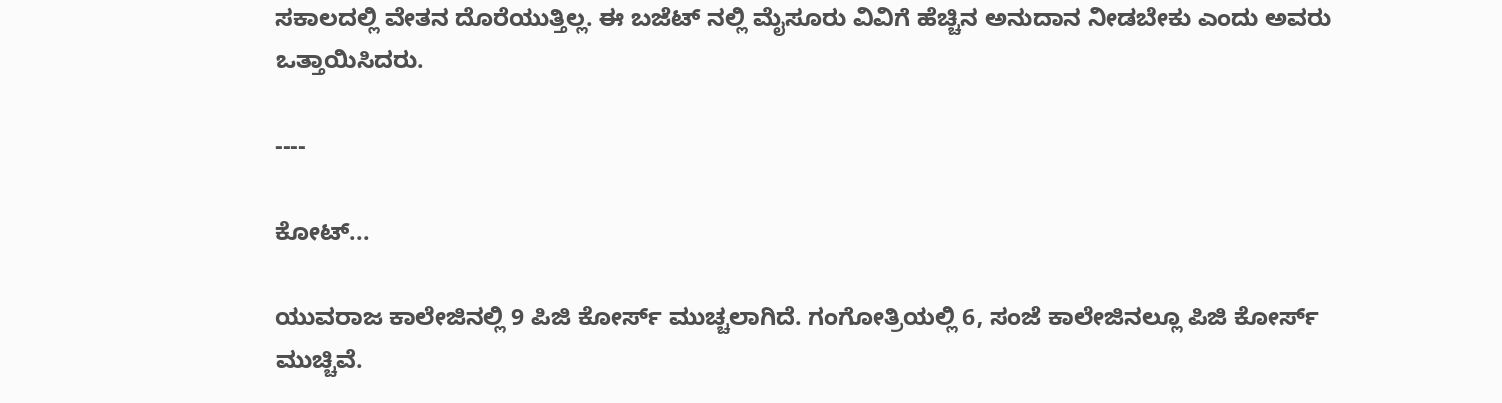ಸಕಾಲದಲ್ಲಿ ವೇತನ ದೊರೆಯುತ್ತಿಲ್ಲ. ಈ ಬಜೆಟ್‌ ನಲ್ಲಿ ಮೈಸೂರು ವಿವಿಗೆ ಹೆಚ್ಚಿನ ಅನುದಾನ ನೀಡಬೇಕು ಎಂದು ಅವರು ಒತ್ತಾಯಿಸಿದರು.

----

ಕೋಟ್...

ಯುವರಾಜ ಕಾಲೇಜಿನಲ್ಲಿ 9 ಪಿಜಿ ಕೋರ್ಸ್ ಮುಚ್ಚಲಾಗಿದೆ. ಗಂಗೋತ್ರಿಯಲ್ಲಿ 6, ಸಂಜೆ ಕಾಲೇಜಿನಲ್ಲೂ ಪಿಜಿ ಕೋರ್ಸ್ ಮುಚ್ಚಿವೆ.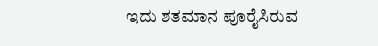ಇದು ಶತಮಾನ ಪೂರೈಸಿರುವ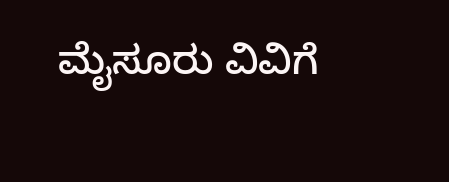ಮೈಸೂರು ವಿವಿಗೆ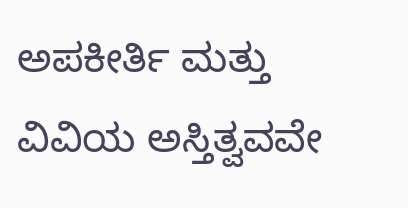ಅಪಕೀರ್ತಿ ಮತ್ತು ವಿವಿಯ ಅಸ್ತಿತ್ವವವೇ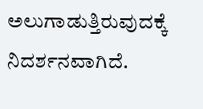ಅಲುಗಾಡುತ್ತಿರುವುದಕ್ಕೆ ನಿದರ್ಶನವಾಗಿದೆ.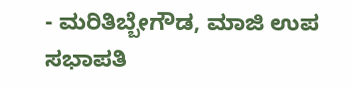- ಮರಿತಿಬ್ಬೇಗೌಡ, ಮಾಜಿ ಉಪ ಸಭಾಪತಿ